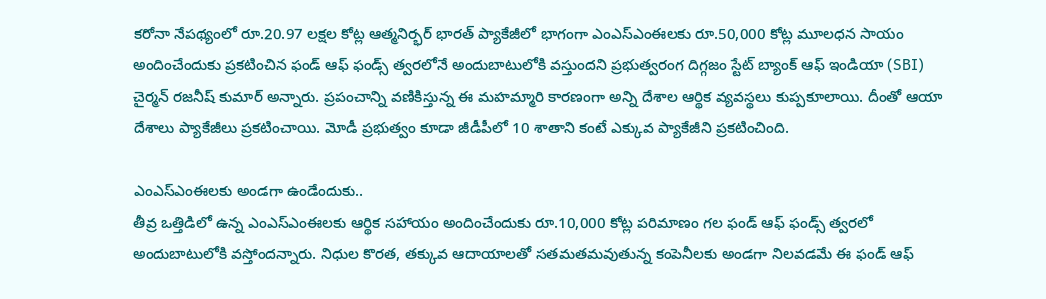కరోనా నేపథ్యంలో రూ.20.97 లక్షల కోట్ల ఆత్మనిర్భర్ భారత్ ప్యాకేజీలో భాగంగా ఎంఎస్ఎంఈలకు రూ.50,000 కోట్ల మూలధన సాయం అందించేందుకు ప్రకటించిన ఫండ్ ఆఫ్ ఫండ్స్ త్వరలోనే అందుబాటులోకి వస్తుందని ప్రభుత్వరంగ దిగ్గజం స్టేట్ బ్యాంక్ ఆఫ్ ఇండియా (SBI) చైర్మన్ రజనీష్ కుమార్ అన్నారు. ప్రపంచాన్ని వణికిస్తున్న ఈ మహమ్మారి కారణంగా అన్ని దేశాల ఆర్థిక వ్యవస్థలు కుప్పకూలాయి. దీంతో ఆయా దేశాలు ప్యాకేజీలు ప్రకటించాయి. మోడీ ప్రభుత్వం కూడా జీడీపీలో 10 శాతాని కంటే ఎక్కువ ప్యాకేజీని ప్రకటించింది.

ఎంఎస్ఎంఈలకు అండగా ఉండేందుకు..
తీవ్ర ఒత్తిడిలో ఉన్న ఎంఎస్ఎంఈలకు ఆర్థిక సహాయం అందించేందుకు రూ.10,000 కోట్ల పరిమాణం గల ఫండ్ ఆఫ్ ఫండ్స్ త్వరలో అందుబాటులోకి వస్తోందన్నారు. నిధుల కొరత, తక్కువ ఆదాయాలతో సతమతమవుతున్న కంపెనీలకు అండగా నిలవడమే ఈ ఫండ్ ఆఫ్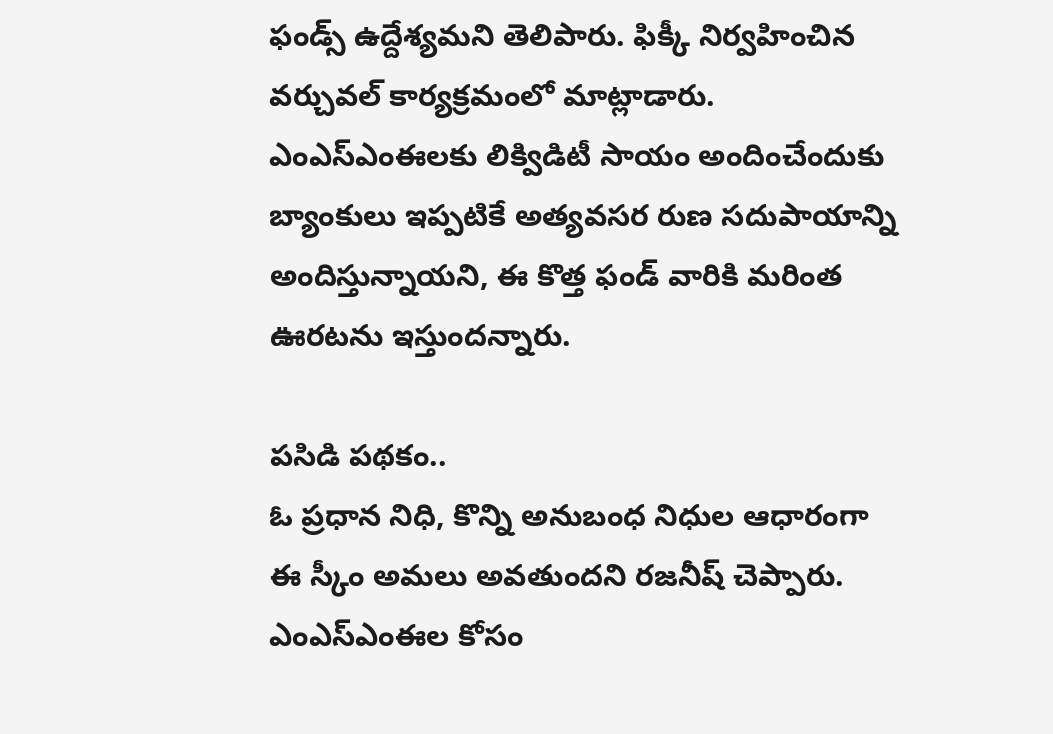ఫండ్స్ ఉద్దేశ్యమని తెలిపారు. ఫిక్కీ నిర్వహించిన వర్చువల్ కార్యక్రమంలో మాట్లాడారు. ఎంఎస్ఎంఈలకు లిక్విడిటీ సాయం అందించేందుకు బ్యాంకులు ఇప్పటికే అత్యవసర రుణ సదుపాయాన్ని అందిస్తున్నాయని, ఈ కొత్త ఫండ్ వారికి మరింత ఊరటను ఇస్తుందన్నారు.

పసిడి పథకం..
ఓ ప్రధాన నిధి, కొన్ని అనుబంధ నిధుల ఆధారంగా ఈ స్కీం అమలు అవతుందని రజనీష్ చెప్పారు. ఎంఎస్ఎంఈల కోసం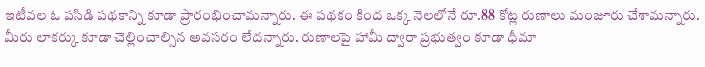ఇటీవల ఓ పసిడి పథకాన్ని కూడా ప్రారంభించామన్నారు. ఈ పథకం కింద ఒక్క నెలలోనే రూ.88 కోట్ల రుణాలు మంజూరు చేశామన్నారు. మీరు లాకర్కు కూడా చెల్లించాల్సిన అవసరం లేదన్నారు. రుణాలపై హామీ ద్వారా ప్రభుత్వం కూడా ధీమా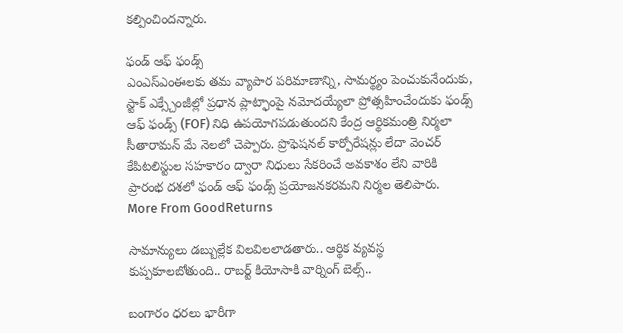కల్పించిందన్నారు.

ఫండ్ ఆఫ్ ఫండ్స్
ఎంఎస్ఎంఈలకు తమ వ్యాపార పరిమాణాన్ని, సామర్థ్యం పెంచుకునేందుకు, స్టాక్ ఎక్స్చేంజీల్లో ప్రధాన ప్లాట్ఫాంపై నమోదయ్యేలా ప్రోత్సహించేందుకు ఫండ్స్ ఆఫ్ ఫండ్స్ (FOF) నిధి ఉపయోగపడుతుందని కేంద్ర ఆర్థికమంత్రి నిర్మలా సీతారామన్ మే నెలలో చెప్పారు. ప్రొఫెషనల్ కార్పోరేషన్లు లేదా వెంచర్ కేపిటలిస్టుల సహకారం ద్వారా నిధులు సేకరించే అవకాశం లేని వారికి ప్రారంభ దశలో ఫండ్ ఆఫ్ ఫండ్స్ ప్రయోజనకరమని నిర్మల తెలిపారు.
More From GoodReturns

సామాన్యులు డబ్బుల్లేక విలవిలలాడతారు.. ఆర్థిక వ్యవస్థ కుప్పకూలబోతుంది.. రాబర్ట్ కియోసాకి వార్నింగ్ బెల్స్..

బంగారం ధరలు భారీగా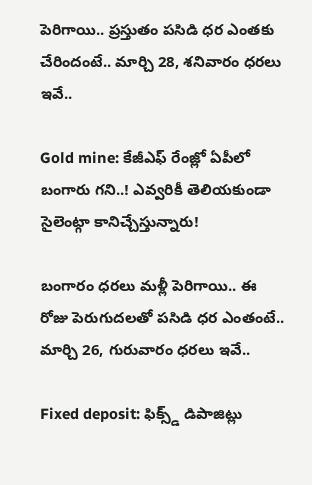పెరిగాయి.. ప్రస్తుతం పసిడి ధర ఎంతకు చేరిందంటే.. మార్చి 28, శనివారం ధరలు ఇవే..

Gold mine: కేజీఎఫ్ రేంజ్లో ఏపీలో బంగారు గని..! ఎవ్వరికీ తెలియకుండా సైలెంట్గా కానిచ్చేస్తున్నారు!

బంగారం ధరలు మళ్లీ పెరిగాయి.. ఈ రోజు పెరుగుదలతో పసిడి ధర ఎంతంటే.. మార్చి 26, గురువారం ధరలు ఇవే..

Fixed deposit: ఫిక్స్డ్ డిపాజిట్లు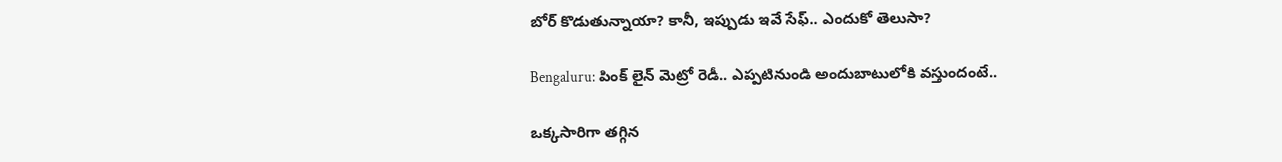బోర్ కొడుతున్నాయా? కానీ, ఇప్పుడు ఇవే సేఫ్.. ఎందుకో తెలుసా?

Bengaluru: పింక్ లైన్ మెట్రో రెడీ.. ఎప్పటినుండి అందుబాటులోకి వస్తుందంటే..

ఒక్కసారిగా తగ్గిన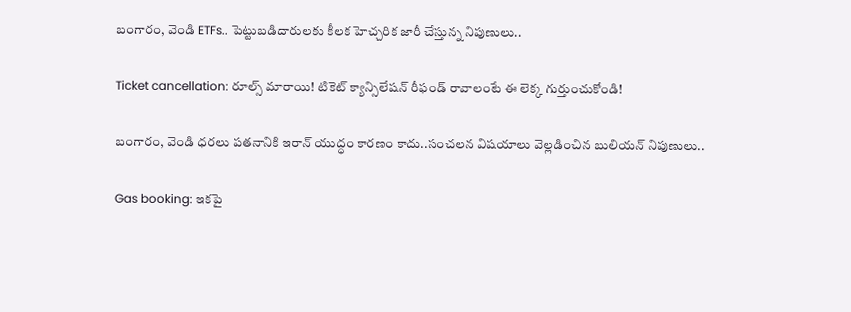బంగారం, వెండి ETFs.. పెట్టుబడిదారులకు కీలక హెచ్చరిక జారీ చేస్తున్న నిపుణులు..

Ticket cancellation: రూల్స్ మారాయి! టికెట్ క్యాన్సిలేషన్ రీఫండ్ రావాలంటే ఈ లెక్క గుర్తుంచుకోండి!

బంగారం, వెండి ధరలు పతనానికి ఇరాన్ యుద్ధం కారణం కాదు..సంచలన విషయాలు వెల్లడించిన బులియన్ నిపుణులు..

Gas booking: ఇకపై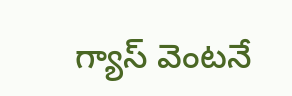గ్యాస్ వెంటనే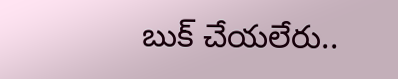బుక్ చేయలేరు..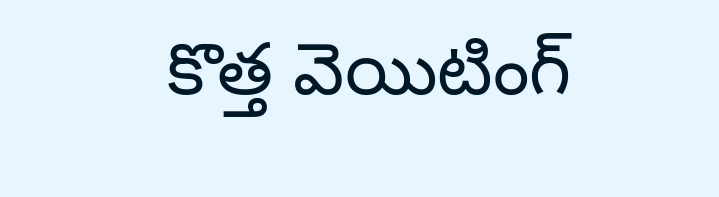కొత్త వెయిటింగ్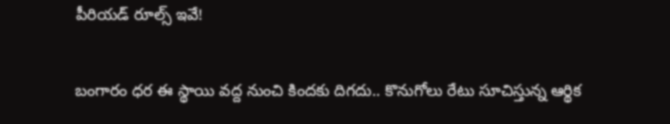పీరియడ్ రూల్స్ ఇవే!

బంగారం ధర ఈ స్థాయి వద్ద నుంచి కిందకు దిగదు.. కొనుగోలు రేటు సూచిస్తున్న ఆర్థిక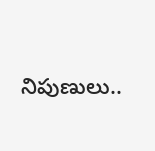నిపుణులు..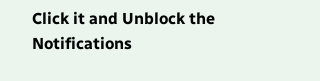Click it and Unblock the Notifications